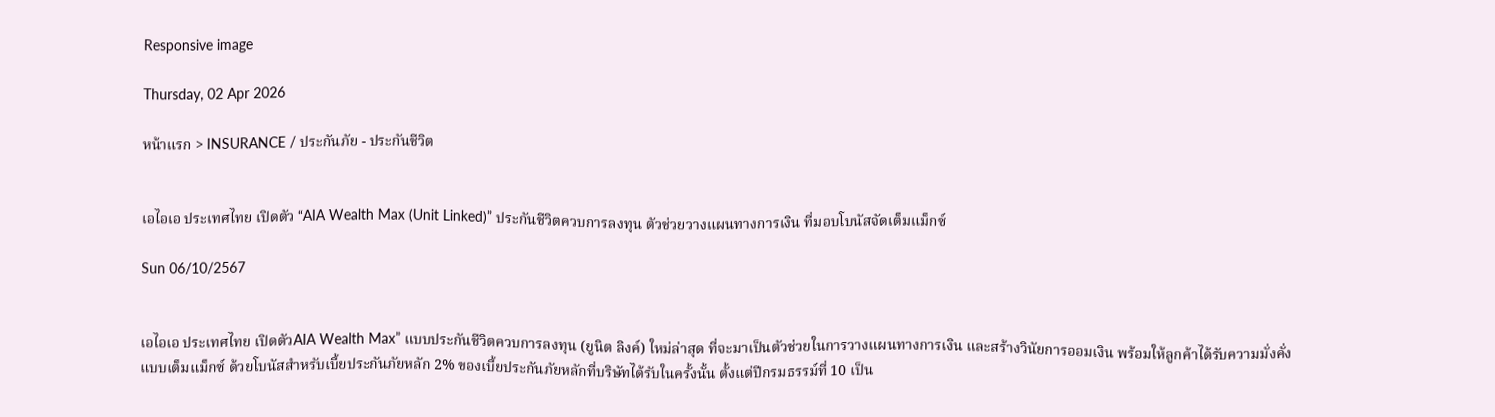Responsive image

Thursday, 02 Apr 2026

หน้าแรก > INSURANCE / ประกันภัย - ประกันชีวิต


เอไอเอ ประเทศไทย เปิดตัว “AIA Wealth Max (Unit Linked)” ประกันชีวิตควบการลงทุน ตัวช่วยวางแผนทางการเงิน ที่มอบโบนัสจัดเต็มแม็กซ์

Sun 06/10/2567


เอไอเอ ประเทศไทย เปิดตัวAIA Wealth Max” แบบประกันชีวิตควบการลงทุน (ยูนิต ลิงค์) ใหม่ล่าสุด ที่จะมาเป็นตัวช่วยในการวางแผนทางการเงิน และสร้างวินัยการออมเงิน พร้อมให้ลูกค้าได้รับความมั่งคั่งแบบเต็มแม็กซ์ ด้วยโบนัสสำหรับเบี้ยประกันภัยหลัก 2% ของเบี้ยประกันภัยหลักที่บริษัทได้รับในครั้งนั้น ตั้งแต่ปีกรมธรรม์ที่ 10 เป็น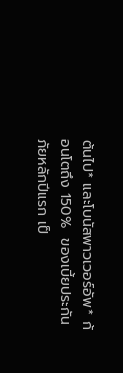ต้นไป* และโบนัสพาวเวอร์อัพ* ก้อนโตถึง 150%  ของเบี้ยประกันภัยหลักปีแรก เป็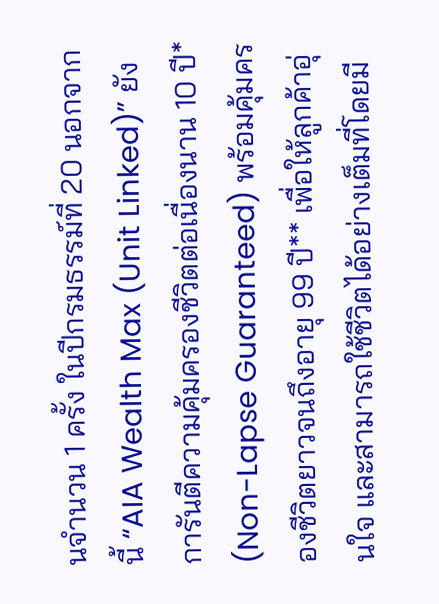นจำนวน 1 ครั้ง ในปีกรมธรรม์ที่ 20 นอกจากนี้ “AIA Wealth Max (Unit Linked)” ยังการันตีความคุ้มครองชีวิตต่อเนื่องนาน 10 ปี* (Non-Lapse Guaranteed) พร้อมคุ้มครองชีวิตยาวจนถึงอายุ 99 ปี** เพื่อให้ลูกค้าอุ่นใจ และสามารถใช้ชีวิตได้อย่างเต็มที่โดยมี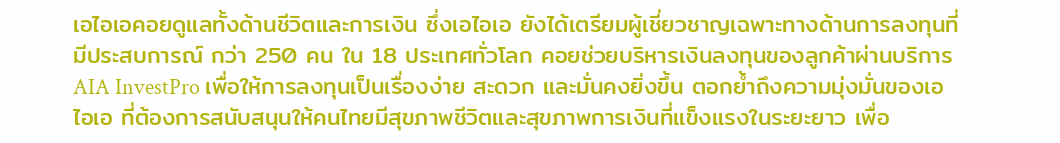เอไอเอคอยดูแลทั้งด้านชีวิตและการเงิน ซึ่งเอไอเอ ยังได้เตรียมผู้เชี่ยวชาญเฉพาะทางด้านการลงทุนที่มีประสบการณ์ กว่า 250 คน ใน 18 ประเทศทั่วโลก คอยช่วยบริหารเงินลงทุนของลูกค้าผ่านบริการ AIA InvestPro เพื่อให้การลงทุนเป็นเรื่องง่าย สะดวก และมั่นคงยิ่งขึ้น ตอกย้ำถึงความมุ่งมั่นของเอไอเอ ที่ต้องการสนับสนุนให้คนไทยมีสุขภาพชีวิตและสุขภาพการเงินที่แข็งแรงในระยะยาว เพื่อ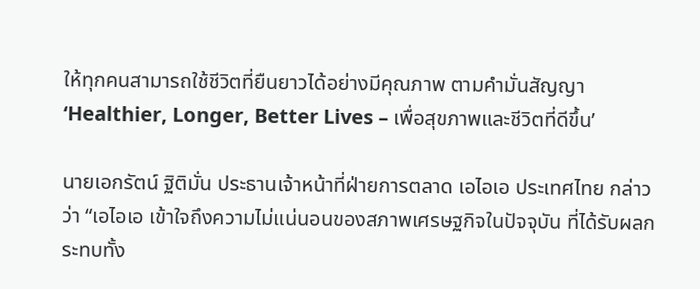ให้ทุกคนสามารถใช้ชีวิตที่ยืนยาวได้อย่างมีคุณภาพ ตามคำมั่นสัญญา ‘Healthier, Longer, Better Lives – เพื่อสุขภาพและชีวิตที่ดีขึ้น’

นายเอกรัตน์ ฐิติมั่น ประธานเจ้าหน้าที่ฝ่ายการตลาด เอไอเอ ประเทศไทย กล่าวว่า “เอไอเอ เข้าใจถึงความไม่แน่นอนของสภาพเศรษฐกิจในปัจจุบัน ที่ได้รับผลกระทบทั้ง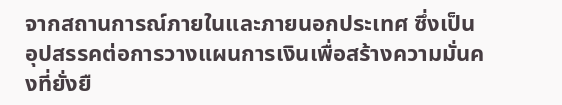จากสถานการณ์ภายในและภายนอกประเทศ ซึ่งเป็นอุปสรรคต่อการวางแผนการเงินเพื่อสร้างความมั่นคงที่ยั่งยื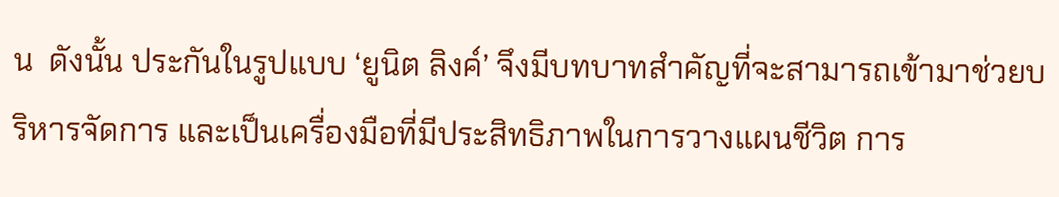น  ดังนั้น ประกันในรูปแบบ ‘ยูนิต ลิงค์’ จึงมีบทบาทสำคัญที่จะสามารถเข้ามาช่วยบริหารจัดการ และเป็นเครื่องมือที่มีประสิทธิภาพในการวางแผนชีวิต การ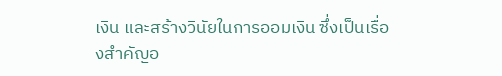เงิน และสร้างวินัยในการออมเงิน ซึ่งเป็นเรื่องสำคัญอ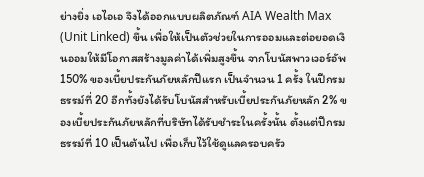ย่างยิ่ง เอไอเอ จึงได้ออกแบบผลิตภัณฑ์ AIA Wealth Max (Unit Linked) ขึ้น เพื่อให้เป็นตัวช่วยในการออมและต่อยอดเงินออมให้มีโอกาสสร้างมูลค่าได้เพิ่มสูงขึ้น จากโบนัสพาวเวอร์อัพ 150% ของเบี้ยประกันภัยหลักปีแรก เป็นจำนวน 1 ครั้ง ในปีกรมธรรม์ที่ 20 อีกทั้งยังได้รับโบนัสสำหรับเบี้ยประกันภัยหลัก 2% ของเบี้ยประกันภัยหลักที่บริษัทได้รับชำระในครั้งนั้น ตั้งแต่ปีกรมธรรม์ที่ 10 เป็นต้นไป เพื่อเก็บไว้ใช้ดูแลครอบครัว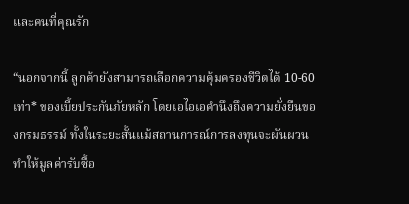และคนที่คุณรัก

“นอกจากนี้ ลูกค้ายังสามารถเลือกความคุ้มครองชีวิตได้ 10-60 เท่า* ของเบี้ยประกันภัยหลัก โดยเอไอเอคำนึงถึงความยั่งยืนของกรมธรรม์ ทั้งในระยะสั้นแม้สถานการณ์การลงทุนจะผันผวน ทำให้มูลค่ารับซื้อ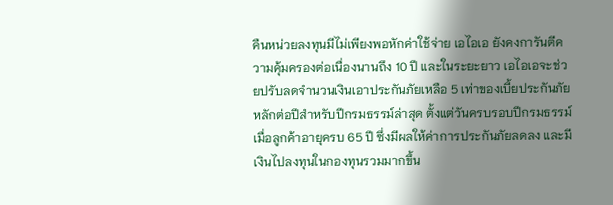คืนหน่วยลงทุนมีไม่เพียงพอหักค่าใช้จ่าย เอไอเอ ยังคงการันตีความคุ้มครองต่อเนื่องนานถึง 10 ปี และในระยะยาว เอไอเอจะช่วยปรับลดจำนวนเงินเอาประกันภัยเหลือ 5 เท่าของเบี้ยประกันภัยหลักต่อปีสำหรับปีกรมธรรม์ล่าสุด ตั้งแต่วันครบรอบปีกรมธรรม์เมื่อลูกค้าอายุครบ 65 ปี ซึ่งมีผลให้ค่าการประกันภัยลดลง และมีเงินไปลงทุนในกองทุนรวมมากขึ้น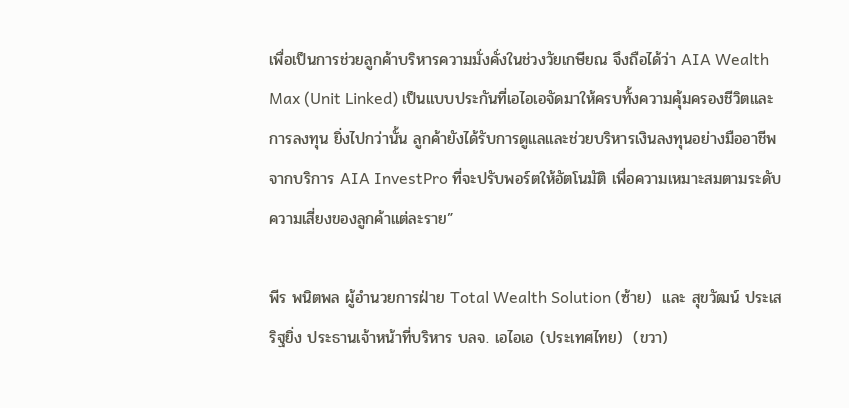เพื่อเป็นการช่วยลูกค้าบริหารความมั่งคั่งในช่วงวัยเกษียณ จึงถือได้ว่า AIA Wealth Max (Unit Linked) เป็นแบบประกันที่เอไอเอจัดมาให้ครบทั้งความคุ้มครองชีวิตและการลงทุน ยิ่งไปกว่านั้น ลูกค้ายังได้รับการดูแลและช่วยบริหารเงินลงทุนอย่างมืออาชีพ จากบริการ AIA InvestPro ที่จะปรับพอร์ตให้อัตโนมัติ เพื่อความเหมาะสมตามระดับความเสี่ยงของลูกค้าแต่ละราย”

พีร พนิตพล ผู้อำนวยการฝ่าย Total Wealth Solution (ซ้าย)  และ สุขวัฒน์ ประเสริฐยิ่ง ประธานเจ้าหน้าที่บริหาร บลจ. เอไอเอ (ประเทศไทย)  (ขวา)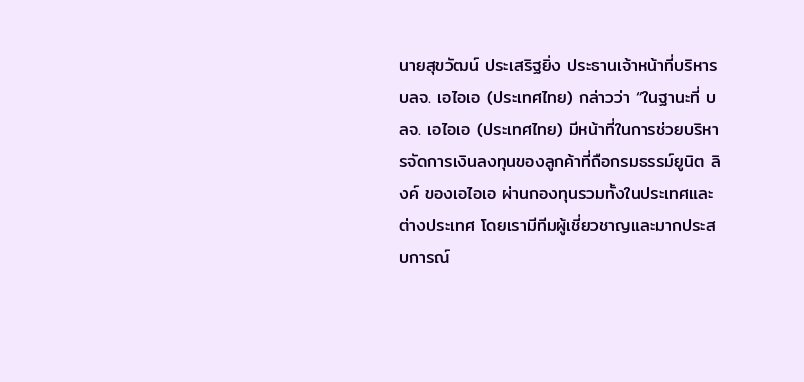นายสุขวัฒน์ ประเสริฐยิ่ง ประธานเจ้าหน้าที่บริหาร บลจ. เอไอเอ (ประเทศไทย) กล่าวว่า “ในฐานะที่ บลจ. เอไอเอ (ประเทศไทย) มีหน้าที่ในการช่วยบริหารจัดการเงินลงทุนของลูกค้าที่ถือกรมธรรม์ยูนิต ลิงค์ ของเอไอเอ ผ่านกองทุนรวมทั้งในประเทศและต่างประเทศ โดยเรามีทีมผู้เชี่ยวชาญและมากประสบการณ์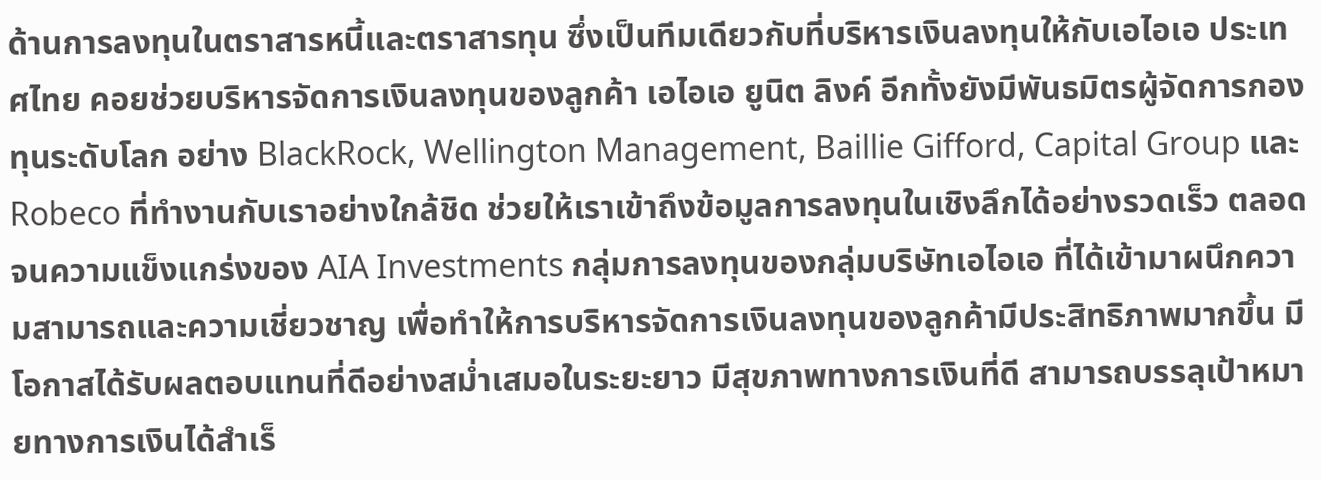ด้านการลงทุนในตราสารหนี้และตราสารทุน ซึ่งเป็นทีมเดียวกับที่บริหารเงินลงทุนให้กับเอไอเอ ประเทศไทย คอยช่วยบริหารจัดการเงินลงทุนของลูกค้า เอไอเอ ยูนิต ลิงค์ อีกทั้งยังมีพันธมิตรผู้จัดการกองทุนระดับโลก อย่าง BlackRock, Wellington Management, Baillie Gifford, Capital Group และ Robeco ที่ทำงานกับเราอย่างใกล้ชิด ช่วยให้เราเข้าถึงข้อมูลการลงทุนในเชิงลึกได้อย่างรวดเร็ว ตลอดจนความแข็งแกร่งของ AIA Investments กลุ่มการลงทุนของกลุ่มบริษัทเอไอเอ ที่ได้เข้ามาผนึกความสามารถและความเชี่ยวชาญ เพื่อทำให้การบริหารจัดการเงินลงทุนของลูกค้ามีประสิทธิภาพมากขึ้น มีโอกาสได้รับผลตอบแทนที่ดีอย่างสม่ำเสมอในระยะยาว มีสุขภาพทางการเงินที่ดี สามารถบรรลุเป้าหมายทางการเงินได้สำเร็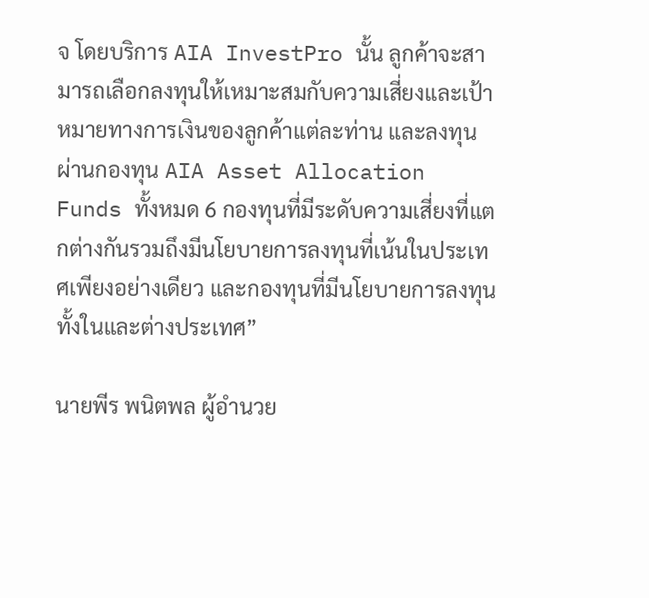จ โดยบริการ AIA InvestPro นั้น ลูกค้าจะสามารถเลือกลงทุนให้เหมาะสมกับความเสี่ยงและเป้าหมายทางการเงินของลูกค้าแต่ละท่าน และลงทุนผ่านกองทุน AIA Asset Allocation Funds ทั้งหมด 6 กองทุนที่มีระดับความเสี่ยงที่แตกต่างกันรวมถึงมีนโยบายการลงทุนที่เน้นในประเทศเพียงอย่างเดียว และกองทุนที่มีนโยบายการลงทุนทั้งในและต่างประเทศ”

นายพีร พนิตพล ผู้อำนวย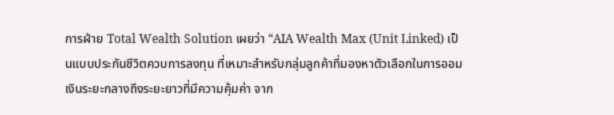การฝ่าย Total Wealth Solution เผยว่า “AIA Wealth Max (Unit Linked) เป็นแบบประกันชีวิตควบการลงทุน ที่เหมาะสำหรับกลุ่มลูกค้าที่มองหาตัวเลือกในการออมเงินระยะกลางถึงระยะยาวที่มีความคุ้มค่า จาก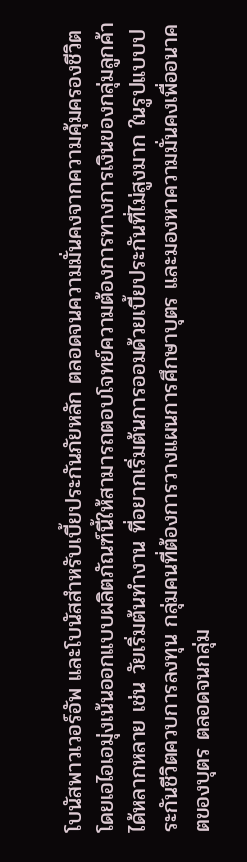โบนัสพาวเวอร์อัพ และโบนัสสำหรับเบี้ยประกันภัยหลัก ตลอดจนความมั่นคงจากความคุ้มครองชีวิต โดยเอไอเอมุ่งเน้นออกแบบผลิตภัณฑ์นี้ให้สามารถตอบโจทย์ความต้องการทางการเงินของกลุ่มลูกค้าได้หลากหลาย เช่น วัยเริ่มต้นทำงาน ที่อยากเริ่มต้นการออมด้วยเบี้ยประกันที่ไม่สูงมาก ในรูปแบบประกันชีวิตควบการลงทุน กลุ่มคนที่ต้องการวางแผนการศึกษาบุตร และมองหาความมั่นคงเพื่ออนาคตของบุตร ตลอดจนกลุ่ม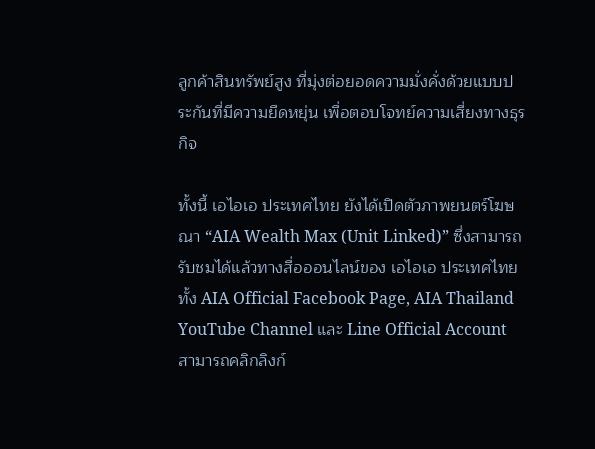ลูกค้าสินทรัพย์สูง ที่มุ่งต่อยอดความมั่งคั่งด้วยแบบประกันที่มีความยืดหยุ่น เพื่อตอบโจทย์ความเสี่ยงทางธุรกิจ

ทั้งนี้ เอไอเอ ประเทศไทย ยังได้เปิดตัวภาพยนตร์โฆษณา “AIA Wealth Max (Unit Linked)” ซึ่งสามารถรับชมได้แล้วทางสื่อออนไลน์ของ เอไอเอ ประเทศไทย ทั้ง AIA Official Facebook Page, AIA Thailand YouTube Channel และ Line Official Account สามารถคลิกลิงก์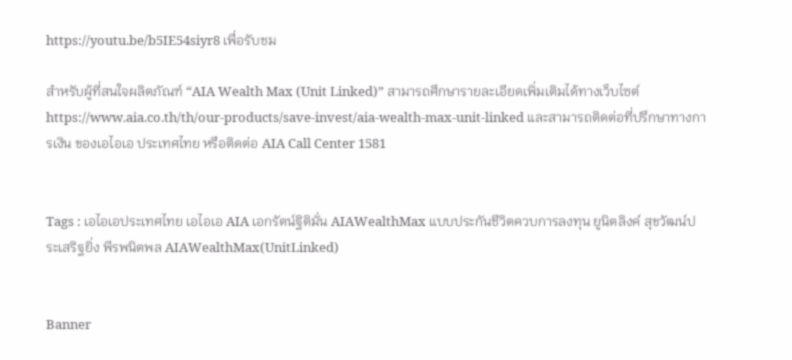https://youtu.be/b5IE54siyr8 เพื่อรับชม

สำหรับผู้ที่สนใจผลิตภัณฑ์ “AIA Wealth Max (Unit Linked)” สามารถศึกษารายละเอียดเพิ่มเติมได้ทางเว็บไซต์ https://www.aia.co.th/th/our-products/save-invest/aia-wealth-max-unit-linked และสามารถติดต่อที่ปรึกษาทางการเงิน ของเอไอเอ ประเทศไทย หรือติดต่อ AIA Call Center 1581


Tags : เอไอเอประเทศไทย เอไอเอ AIA เอกรัตน์ฐิติมั่น AIAWealthMax แบบประกันชีวิตควบการลงทุน ยูนิตลิงค์ สุขวัฒน์ประเสริฐยิ่ง พีรพนิตพล AIAWealthMax(UnitLinked)


Banner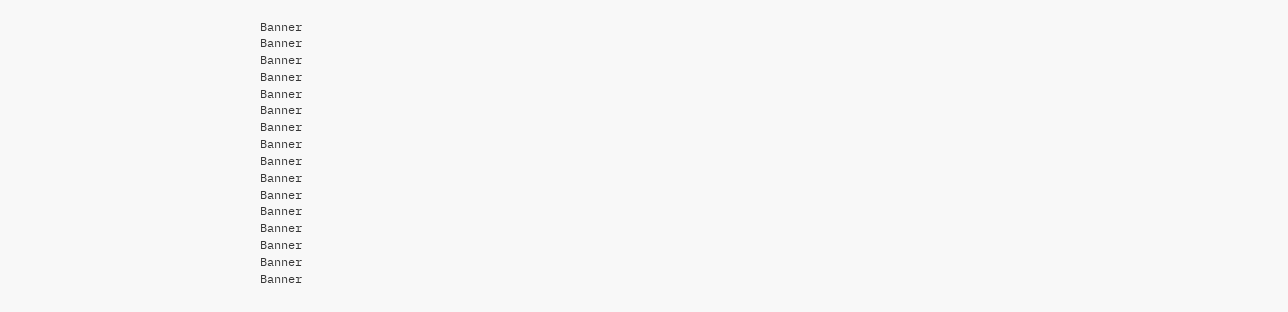Banner
Banner
Banner
Banner
Banner
Banner
Banner
Banner
Banner
Banner
Banner
Banner
Banner
Banner
Banner
Banner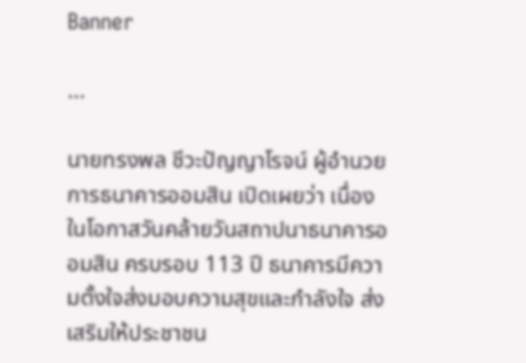Banner

...

นายทรงพล ชีวะปัญญาโรจน์ ผู้อำนวยการธนาคารออมสิน เปิดเผยว่า เนื่องในโอกาสวันคล้ายวันสถาปนาธนาคารออมสิน ครบรอบ 113 ปี ธนาคารมีความตั้งใจส่งมอบความสุขและกำลังใจ ส่งเสริมให้ประชาชน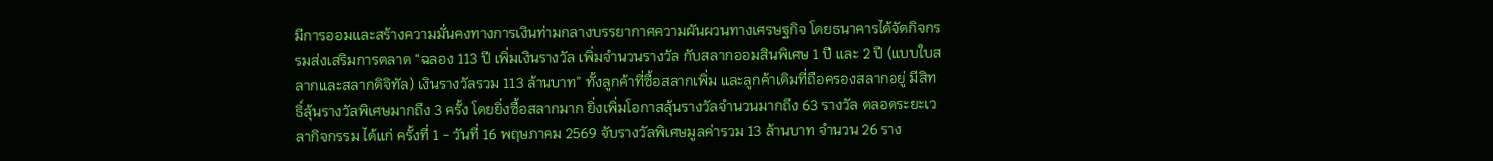มีการออมและสร้างความมั่นคงทางการเงินท่ามกลางบรรยากาศความผันผวนทางเศรษฐกิจ โดยธนาคารได้จัดกิจกรรมส่งเสริมการตลาด “ฉลอง 113 ปี เพิ่มเงินรางวัล เพิ่มจำนวนรางวัล กับสลากออมสินพิเศษ 1 ปี และ 2 ปี (แบบใบสลากและสลากดิจิทัล) เงินรางวัลรวม 113 ล้านบาท” ทั้งลูกค้าที่ซื้อสลากเพิ่ม และลูกค้าเดิมที่ถือครองสลากอยู่ มีสิทธิ์ลุ้นรางวัลพิเศษมากถึง 3 ครั้ง โดยยิ่งซื้อสลากมาก ยิ่งเพิ่มโอกาสลุ้นรางวัลจำนวนมากถึง 63 รางวัล ตลอดระยะเวลากิจกรรม ได้แก่ ครั้งที่ 1 - วันที่ 16 พฤษภาคม 2569 จับรางวัลพิเศษมูลค่ารวม 13 ล้านบาท จำนวน 26 ราง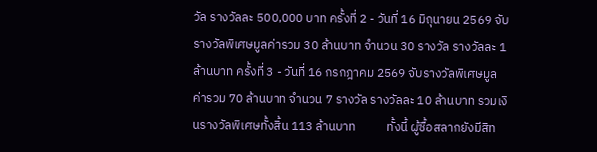วัล รางวัลละ 500,000 บาท ครั้งที่ 2 - วันที่ 16 มิถุนายน 2569 จับรางวัลพิเศษมูลค่ารวม 30 ล้านบาท จำนวน 30 รางวัล รางวัลละ 1 ล้านบาท ครั้งที่ 3 - วันที่ 16 กรกฎาคม 2569 จับรางวัลพิเศษมูลค่ารวม 70 ล้านบาท จำนวน 7 รางวัล รางวัลละ 10 ล้านบาท รวมเงินรางวัลพิเศษทั้งสิ้น 113 ล้านบาท           ทั้งนี้ ผู้ซื้อสลากยังมีสิท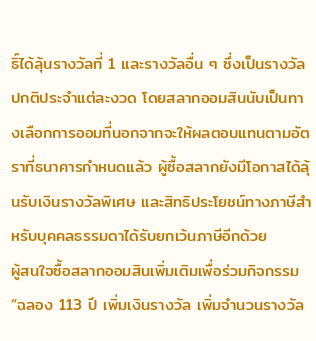ธิ์ได้ลุ้นรางวัลที่ 1 และรางวัลอื่น ๆ ซึ่งเป็นรางวัลปกติประจำแต่ละงวด โดยสลากออมสินนับเป็นทางเลือกการออมที่นอกจากจะให้ผลตอบแทนตามอัตราที่ธนาคารกำหนดแล้ว ผู้ซื้อสลากยังมีโอกาสได้ลุ้นรับเงินรางวัลพิเศษ และสิทธิประโยชน์ทางภาษีสำหรับบุคคลธรรมดาได้รับยกเว้นภาษีอีกด้วย          ผู้สนใจซื้อสลากออมสินเพิ่มเติมเพื่อร่วมกิจกรรม “ฉลอง 113 ปี เพิ่มเงินรางวัล เพิ่มจำนวนรางวัล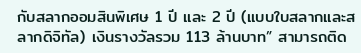กับสลากออมสินพิเศษ 1 ปี และ 2 ปี (แบบใบสลากและสลากดิจิทัล) เงินรางวัลรวม 113 ล้านบาท” สามารถติด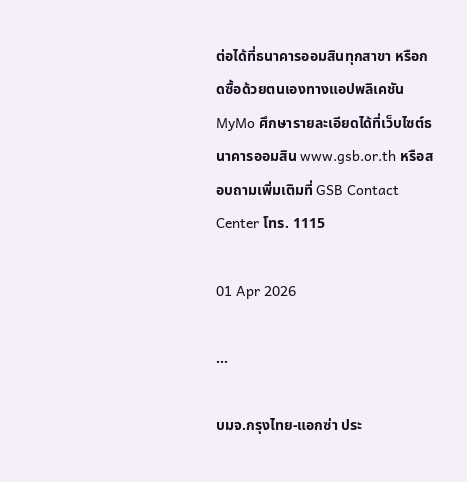ต่อได้ที่ธนาคารออมสินทุกสาขา หรือกดซื้อด้วยตนเองทางแอปพลิเคชัน MyMo ศึกษารายละเอียดได้ที่เว็บไซต์ธนาคารออมสิน www.gsb.or.th หรือสอบถามเพิ่มเติมที่ GSB Contact Center โทร. 1115

01 Apr 2026

...

บมจ.กรุงไทย-แอกซ่า ประ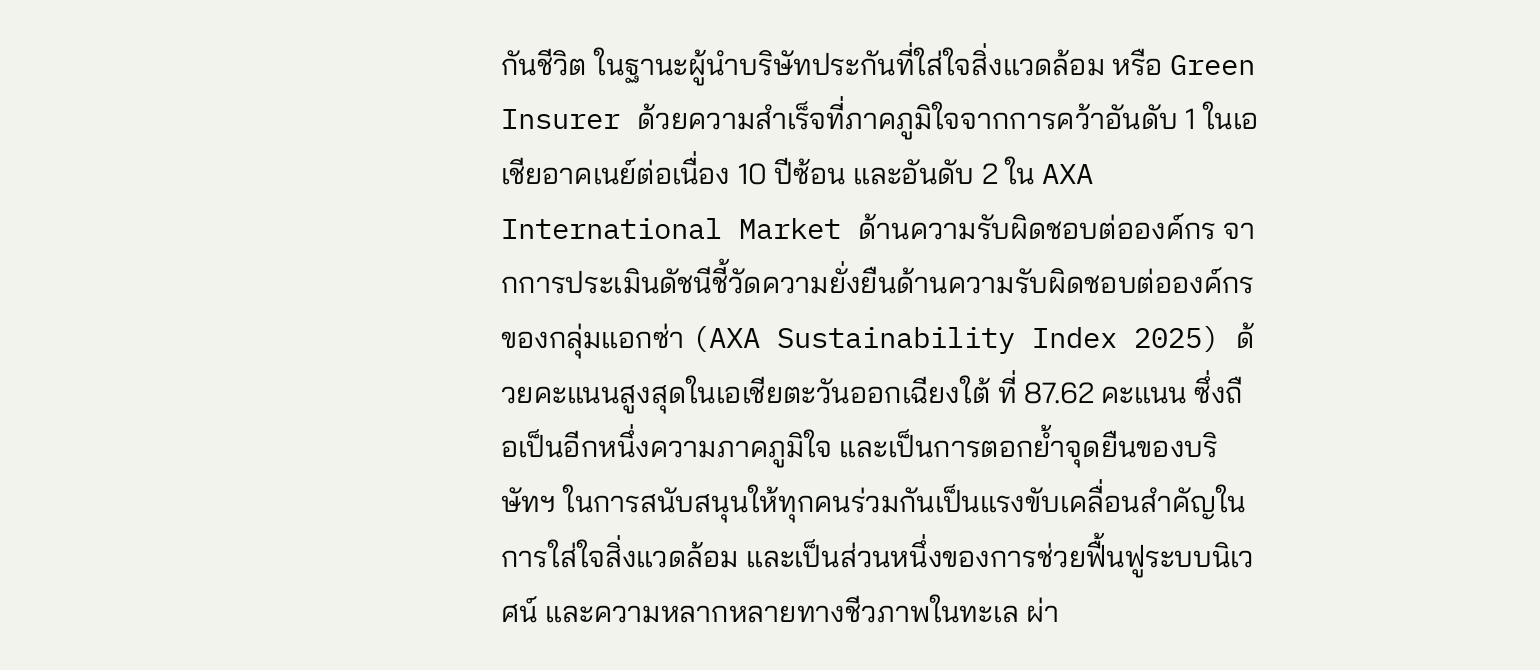กันชีวิต ในฐานะผู้นำบริษัทประกันที่ใส่ใจสิ่งแวดล้อม หรือ Green Insurer ด้วยความสำเร็จที่ภาคภูมิใจจากการคว้าอันดับ 1 ในเอเชียอาคเนย์ต่อเนื่อง 10 ปีซ้อน และอันดับ 2 ใน AXA International Market ด้านความรับผิดชอบต่อองค์กร จากการประเมินดัชนีชี้วัดความยั่งยืนด้านความรับผิดชอบต่อองค์กรของกลุ่มแอกซ่า (AXA Sustainability Index 2025) ด้วยคะแนนสูงสุดในเอเชียตะวันออกเฉียงใต้ ที่ 87.62 คะแนน ซึ่งถือเป็นอีกหนึ่งความภาคภูมิใจ และเป็นการตอกย้ำจุดยืนของบริษัทฯ ในการสนับสนุนให้ทุกคนร่วมกันเป็นแรงขับเคลื่อนสำคัญในการใส่ใจสิ่งแวดล้อม และเป็นส่วนหนึ่งของการช่วยฟื้นฟูระบบนิเวศน์ และความหลากหลายทางชีวภาพในทะเล ผ่า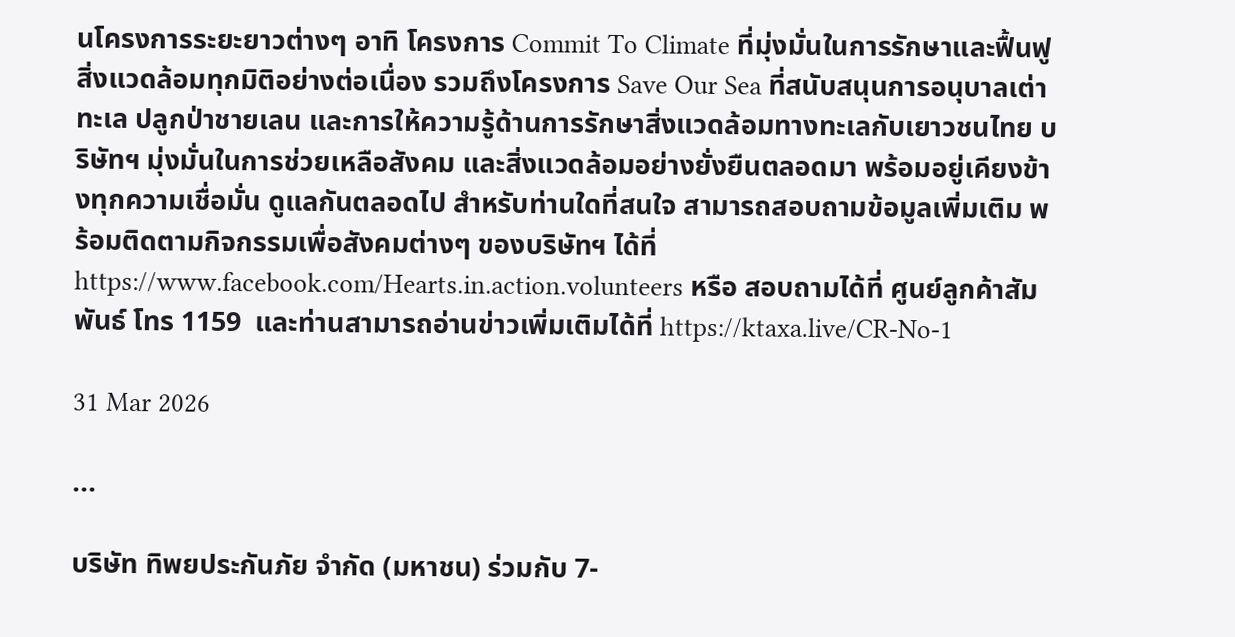นโครงการระยะยาวต่างๆ อาทิ โครงการ Commit To Climate ที่มุ่งมั่นในการรักษาและฟื้นฟูสิ่งแวดล้อมทุกมิติอย่างต่อเนื่อง รวมถึงโครงการ Save Our Sea ที่สนับสนุนการอนุบาลเต่าทะเล ปลูกป่าชายเลน และการให้ความรู้ด้านการรักษาสิ่งแวดล้อมทางทะเลกับเยาวชนไทย บริษัทฯ มุ่งมั่นในการช่วยเหลือสังคม และสิ่งแวดล้อมอย่างยั่งยืนตลอดมา พร้อมอยู่เคียงข้างทุกความเชื่อมั่น ดูแลกันตลอดไป สำหรับท่านใดที่สนใจ สามารถสอบถามข้อมูลเพิ่มเติม พร้อมติดตามกิจกรรมเพื่อสังคมต่างๆ ของบริษัทฯ ได้ที่ https://www.facebook.com/Hearts.in.action.volunteers หรือ สอบถามได้ที่ ศูนย์ลูกค้าสัมพันธ์ โทร 1159  และท่านสามารถอ่านข่าวเพิ่มเติมได้ที่ https://ktaxa.live/CR-No-1

31 Mar 2026

...

บริษัท ทิพยประกันภัย จำกัด (มหาชน) ร่วมกับ 7-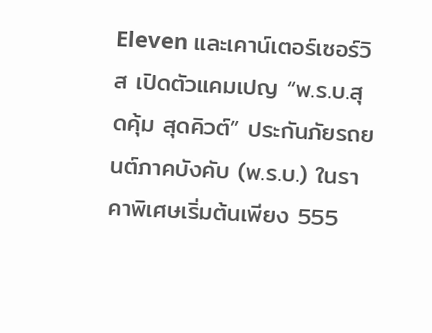Eleven และเคาน์เตอร์เซอร์วิส เปิดตัวแคมเปญ “พ.ร.บ.สุดคุ้ม สุดคิวต์” ประกันภัยรถยนต์ภาคบังคับ (พ.ร.บ.) ในราคาพิเศษเริ่มต้นเพียง 555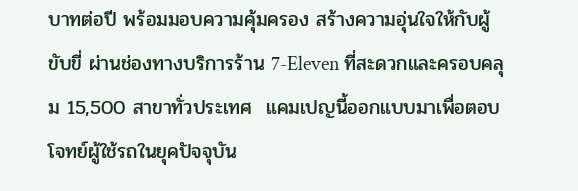บาทต่อปี พร้อมมอบความคุ้มครอง สร้างความอุ่นใจให้กับผู้ขับขี่ ผ่านช่องทางบริการร้าน 7-Eleven ที่สะดวกและครอบคลุม 15,500 สาขาทั่วประเทศ  แคมเปญนี้ออกแบบมาเพื่อตอบโจทย์ผู้ใช้รถในยุคปัจจุบัน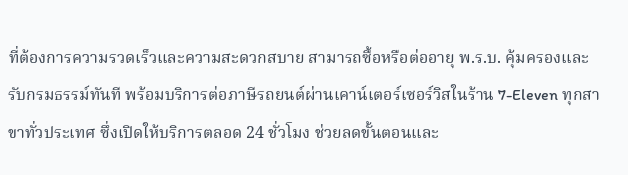ที่ต้องการความรวดเร็วและความสะดวกสบาย สามารถซื้อหรือต่ออายุ พ.ร.บ. คุ้มครองและรับกรมธรรม์ทันที พร้อมบริการต่อภาษีรถยนต์ผ่านเคาน์เตอร์เซอร์วิสในร้าน 7-Eleven ทุกสาขาทั่วประเทศ ซึ่งเปิดให้บริการตลอด 24 ชั่วโมง ช่วยลดขั้นตอนและ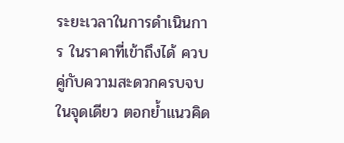ระยะเวลาในการดำเนินการ ในราคาที่เข้าถึงได้ ควบคู่กับความสะดวกครบจบในจุดเดียว ตอกย้ำแนวคิด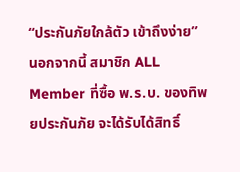“ประกันภัยใกล้ตัว เข้าถึงง่าย” นอกจากนี้ สมาชิก ALL Member ที่ซื้อ พ.ร.บ. ของทิพยประกันภัย จะได้รับได้สิทธิ์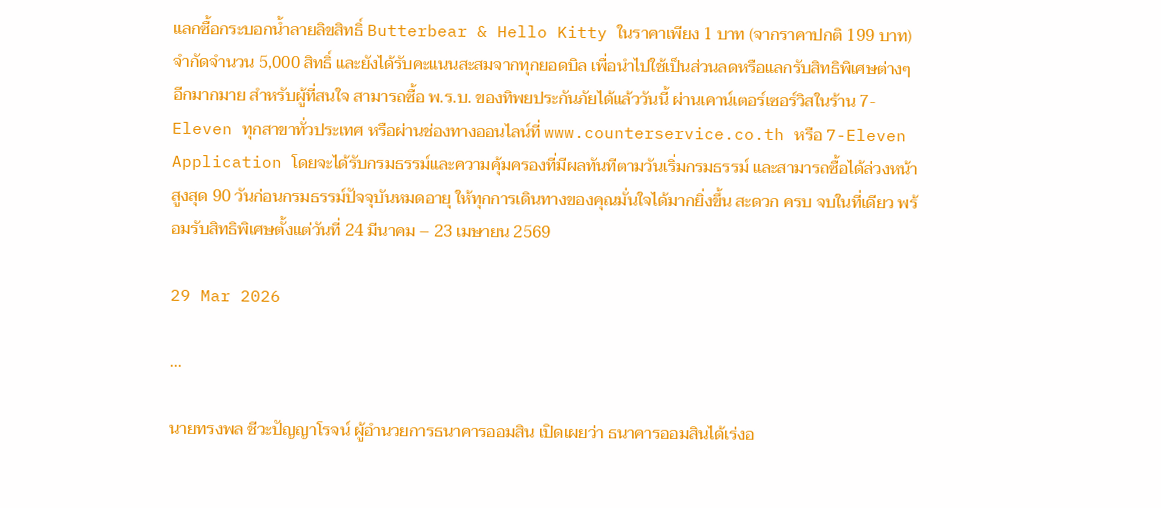แลกซื้อกระบอกน้ำลายลิขสิทธิ์ Butterbear & Hello Kitty ในราคาเพียง 1 บาท (จากราคาปกติ 199 บาท) จำกัดจำนวน 5,000 สิทธิ์ และยังได้รับคะแนนสะสมจากทุกยอดบิล เพื่อนำไปใช้เป็นส่วนลดหรือแลกรับสิทธิพิเศษต่างๆ อีกมากมาย สำหรับผู้ที่สนใจ สามารถซื้อ พ.ร.บ. ของทิพยประกันภัยได้แล้ววันนี้ ผ่านเคาน์เตอร์เซอร์วิสในร้าน 7-Eleven ทุกสาขาทั่วประเทศ หรือผ่านช่องทางออนไลน์ที่ www.counterservice.co.th หรือ 7-Eleven Application โดยจะได้รับกรมธรรม์และความคุ้มครองที่มีผลทันทีตามวันเริ่มกรมธรรม์ และสามารถซื้อได้ล่วงหน้าสูงสุด 90 วันก่อนกรมธรรม์ปัจจุบันหมดอายุ ให้ทุกการเดินทางของคุณมั่นใจได้มากยิ่งขึ้น สะดวก ครบ จบในที่เดียว พร้อมรับสิทธิพิเศษตั้งแต่วันที่ 24 มีนาคม – 23 เมษายน 2569

29 Mar 2026

...

นายทรงพล ชีวะปัญญาโรจน์ ผู้อำนวยการธนาคารออมสิน เปิดเผยว่า ธนาคารออมสินได้เร่งอ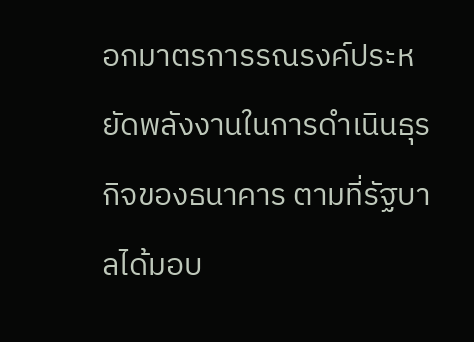อกมาตรการรณรงค์ประหยัดพลังงานในการดำเนินธุรกิจของธนาคาร ตามที่รัฐบาลได้มอบ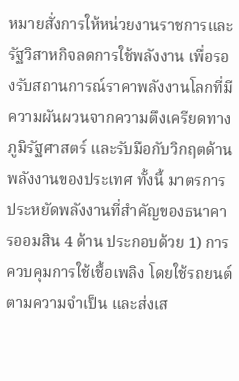หมายสั่งการให้หน่วยงานราชการและรัฐวิสาหกิจลดการใช้พลังงาน เพื่อรองรับสถานการณ์ราคาพลังงานโลกที่มีความผันผวนจากความตึงเครียดทางภูมิรัฐศาสตร์ และรับมือกับวิกฤตด้านพลังงานของประเทศ ทั้งนี้ มาตรการประหยัดพลังงานที่สำคัญของธนาคารออมสิน 4 ด้าน ประกอบด้วย 1) การควบคุมการใช้เชื้อเพลิง โดยใช้รถยนต์ตามความจำเป็น และส่งเส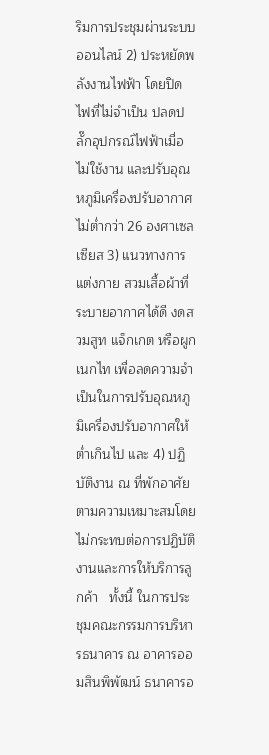ริมการประชุมผ่านระบบออนไลน์ 2) ประหยัดพลังงานไฟฟ้า โดยปิดไฟที่ไม่จำเป็น ปลดปลั๊กอุปกรณ์ไฟฟ้าเมื่อไม่ใช้งาน และปรับอุณหภูมิเครื่องปรับอากาศไม่ต่ำกว่า 26 องศาเซลเซียส 3) แนวทางการแต่งกาย สวมเสื้อผ้าที่ระบายอากาศได้ดี งดสวมสูท แจ็กเกต หรือผูกเนกไท เพื่อลดความจำเป็นในการปรับอุณหภูมิเครื่องปรับอากาศให้ต่ำเกินไป และ 4) ปฏิบัติงาน ณ ที่พักอาศัย ตามความเหมาะสมโดยไม่กระทบต่อการปฏิบัติงานและการให้บริการลูกค้า   ทั้งนี้ ในการประชุมคณะกรรมการบริหารธนาคาร ณ อาคารออมสินพิพัฒน์ ธนาคารอ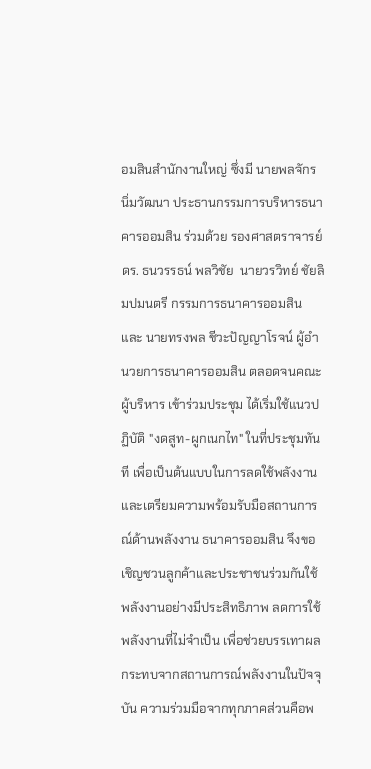อมสินสำนักงานใหญ่ ซึ่งมี นายพลจักร นิ่มวัฒนา ประธานกรรมการบริหารธนาคารออมสิน ร่วมด้วย รองศาสตราจารย์ ดร. ธนวรรธน์ พลวิชัย  นายวรวิทย์ ชัยลิมปมนตรี กรรมการธนาคารออมสิน และ นายทรงพล ชีวะปัญญาโรจน์ ผู้อำนวยการธนาคารออมสิน ตลอดจนคณะผู้บริหาร เข้าร่วมประชุม ได้เริ่มใช้แนวปฏิบัติ "งดสูท-ผูกเนกไท" ในที่ประชุมทันที เพื่อเป็นต้นแบบในการลดใช้พลังงานและเตรียมความพร้อมรับมือสถานการณ์ด้านพลังงาน ธนาคารออมสิน จึงขอเชิญชวนลูกค้าและประชาชนร่วมกันใช้พลังงานอย่างมีประสิทธิภาพ ลดการใช้พลังงานที่ไม่จำเป็น เพื่อช่วยบรรเทาผลกระทบจากสถานการณ์พลังงานในปัจจุบัน ความร่วมมือจากทุกภาคส่วนคือพ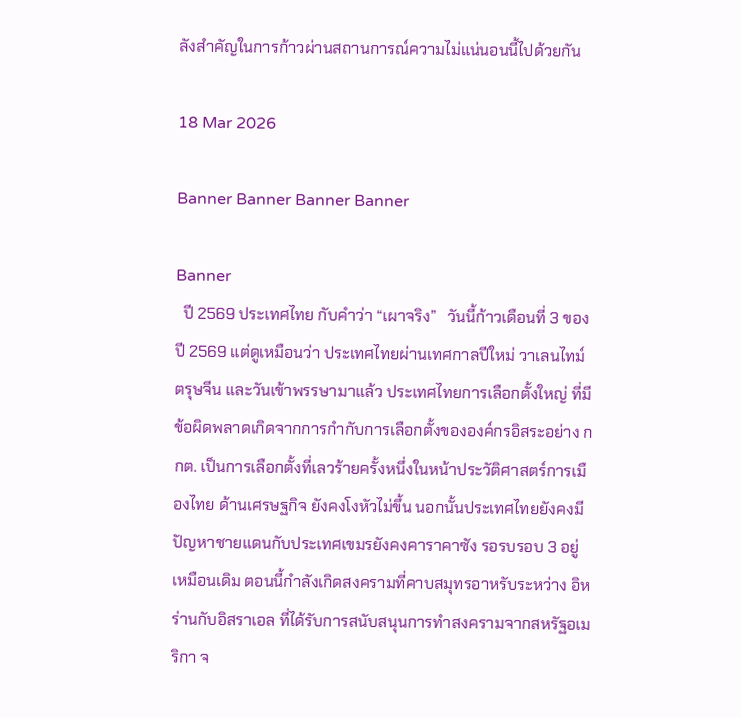ลังสำคัญในการก้าวผ่านสถานการณ์ความไม่แน่นอนนี้ไปด้วยกัน

18 Mar 2026

Banner Banner Banner Banner

Banner
  ปี 2569 ประเทศไทย กับคำว่า “เผาจริง”   วันนี้ก้าวเดือนที่ 3 ของปี 2569 แต่ดูเหมือนว่า ประเทศไทยผ่านเทศกาลปีใหม่ วาเลนไทม์ ตรุษจีน และวันเข้าพรรษามาแล้ว ประเทศไทยการเลือกตั้งใหญ่ ที่มีข้อผิดพลาดเกิดจากการกำกับการเลือกตั้งขององค์กรอิสระอย่าง กกต. เป็นการเลือกตั้งที่เลวร้ายครั้งหนึ่งในหน้าประวัติศาสตร์การเมืองไทย ด้านเศรษฐกิจ ยังคงโงหัวไม่ขึ้น นอกนั้นประเทศไทยยังคงมีปัญหาชายแดนกับประเทศเขมรยังคงคาราคาซัง รอรบรอบ 3 อยู่เหมือนเดิม ตอนนี้กำลังเกิดสงครามที่คาบสมุทรอาหรับระหว่าง อิหร่านกับอิสราเอล ที่ได้รับการสนับสนุนการทำสงครามจากสหรัฐอเมริกา จ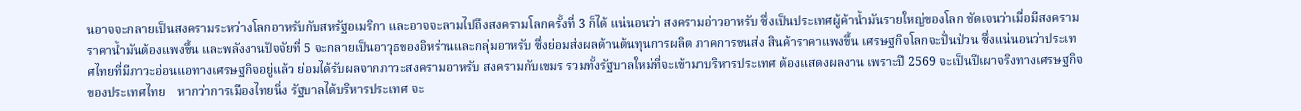นอาจจะกลายเป็นสงครามระหว่างโลกอาหรับกับสหรัฐอเมริกา และอาจจะลามไปถึงสงครามโลกครั้งที่ 3 ก็ได้ แน่นอนว่า สงครามอ่าวอาหรับ ซึ่งเป็นประเทศผู้ค้าน้ำมันรายใหญ่ของโลก ชัดเจนว่าเมื่อมีสงคราม ราคาน้ำมันต้องแพงขึ้น และพลังงานปัจจัยที่ 5 จะกลายเป็นอาวุธของอิหร่านและกลุ่มอาหรับ ซึ่งย่อมส่งผลด้านต้นทุนการผลิต ภาคการขนส่ง สินค้าราคาแพงขึ้น เศรษฐกิจโลกจะปั่นป่วน ซึ่งแน่นอนว่าประเทศไทยที่มีภาวะอ่อนแอทางเศรษฐกิจอยู่แล้ว ย่อมได้รับผลจากภาวะสงครามอาหรับ สงครามกับเขมร รวมทั้งรัฐบาลใหม่ที่จะเข้ามาบริหารประเทศ ต้องแสดงผลงาน เพราะปี 2569 จะเป็นปีเผาจริงทางเศรษฐกิจของประเทศไทย    หากว่าการเมืองไทยนิ่ง รัฐบาลได้บริหารประเทศ จะ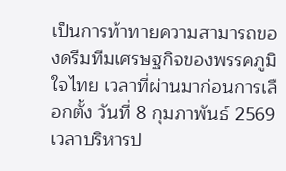เป็นการท้าทายความสามารถของดรีมทีมเศรษฐกิจของพรรคภูมิใจไทย เวลาที่ผ่านมาก่อนการเลือกตั้ง วันที่ 8 กุมภาพันธ์ 2569 เวลาบริหารป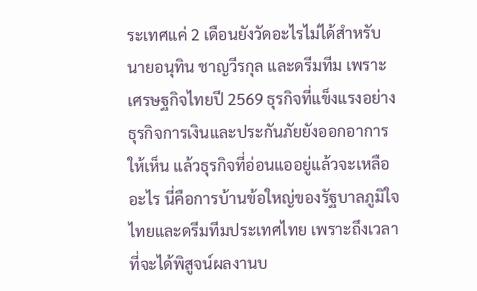ระเทศแค่ 2 เดือนยังวัดอะไรไม่ได้สำหรับนายอนุทิน ชาญวีรกุล และดรีมทีม เพราะเศรษฐกิจไทยปี 2569 ธุรกิจที่แข็งแรงอย่างธุรกิจการเงินและประกันภัยยังออกอาการให้เห็น แล้วธุรกิจที่อ่อนแออยู่แล้วจะเหลืออะไร นี่คือการบ้านข้อใหญ่ของรัฐบาลภูมิใจไทยและดรีมทีมประเทศไทย เพราะถึงเวลาที่จะได้พิสูจน์ผลงานบ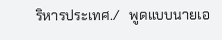ริหารประเทศ./   พูดแบบนายเอ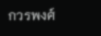กวรพงศ์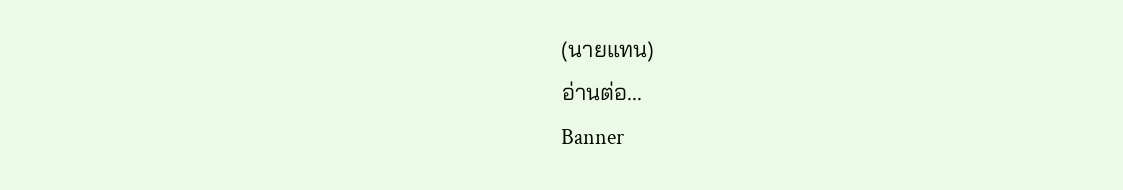(นายแทน)
อ่านต่อ...
Banner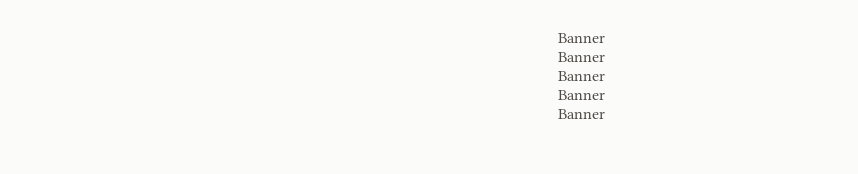Banner
Banner
Banner
Banner
Banner